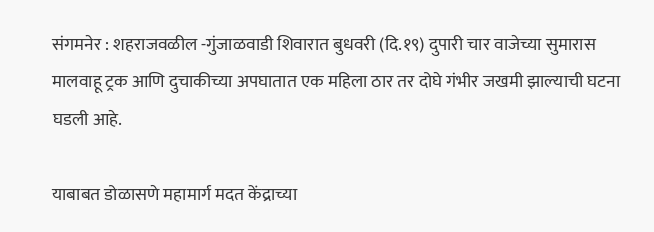संगमनेर : शहराजवळील -गुंजाळवाडी शिवारात बुधवरी (दि.१९) दुपारी चार वाजेच्या सुमारास मालवाहू ट्रक आणि दुचाकीच्या अपघातात एक महिला ठार तर दोघे गंभीर जखमी झाल्याची घटना घडली आहे.

याबाबत डोळासणे महामार्ग मदत केंद्राच्या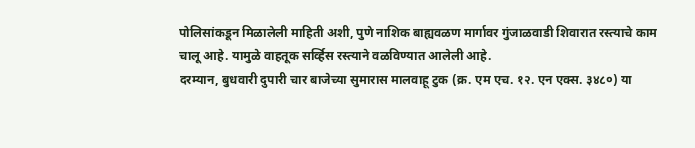पोलिसांकडून मिळालेली माहिती अशी, पुणे नाशिक बाह्यवळण मार्गावर गुंजाळवाडी शिवारात रस्त्याचे काम चालू आहे. यामुळे वाहतूक सर्व्हिस रस्त्याने वळविण्यात आलेली आहे.
दरम्यान, बुधवारी दुपारी चार बाजेच्या सुमारास मालवाहू टुक (क्र. एम एच. १२. एन एक्स. ३४८०) या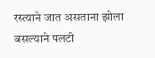रस्त्याने जात असताना झोला बसल्याने पलटी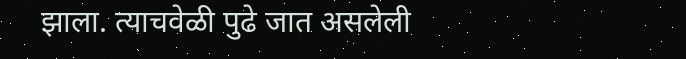झाला. त्याचवेळी पुढे जात असलेली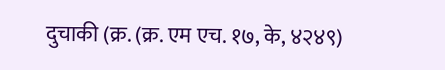दुचाकी (क्र. (क्र. एम एच. १७, के, ४२४९)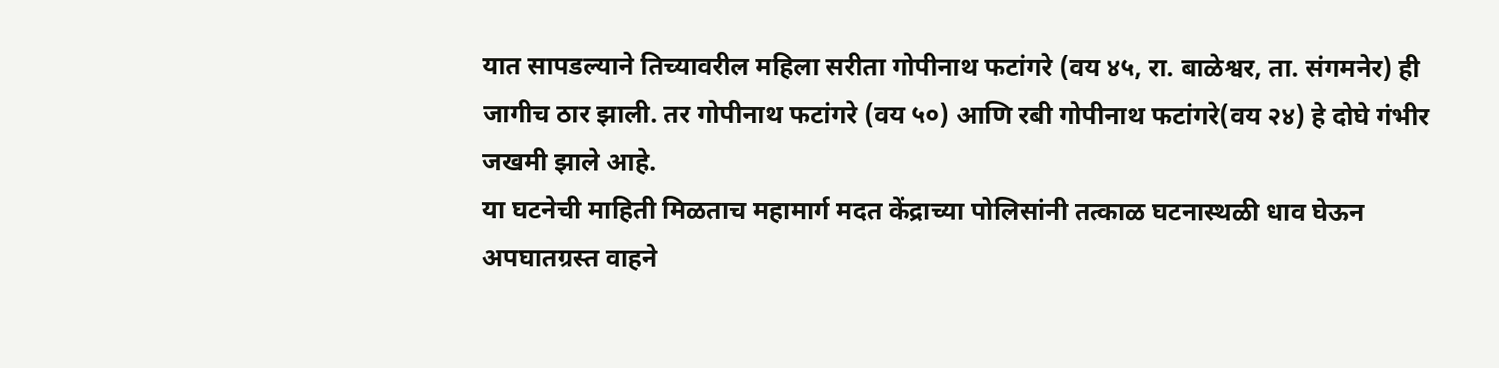यात सापडल्याने तिच्यावरील महिला सरीता गोपीनाथ फटांगरे (वय ४५, रा. बाळेश्वर, ता. संगमनेर) ही जागीच ठार झाली. तर गोपीनाथ फटांगरे (वय ५०) आणि रबी गोपीनाथ फटांगरे(वय २४) हे दोघे गंभीर जखमी झाले आहे.
या घटनेची माहिती मिळताच महामार्ग मदत केंद्राच्या पोलिसांनी तत्काळ घटनास्थळी धाव घेऊन अपघातग्रस्त वाहने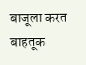बाजूला करत बाहतूक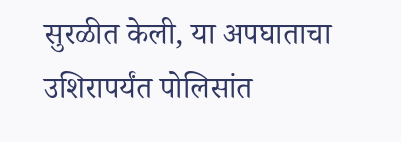सुरळीत केली, या अपघाताचा उशिरापर्यंत पोलिसांत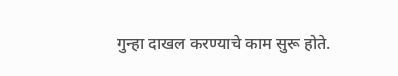गुन्हा दाखल करण्याचे काम सुरू होते.